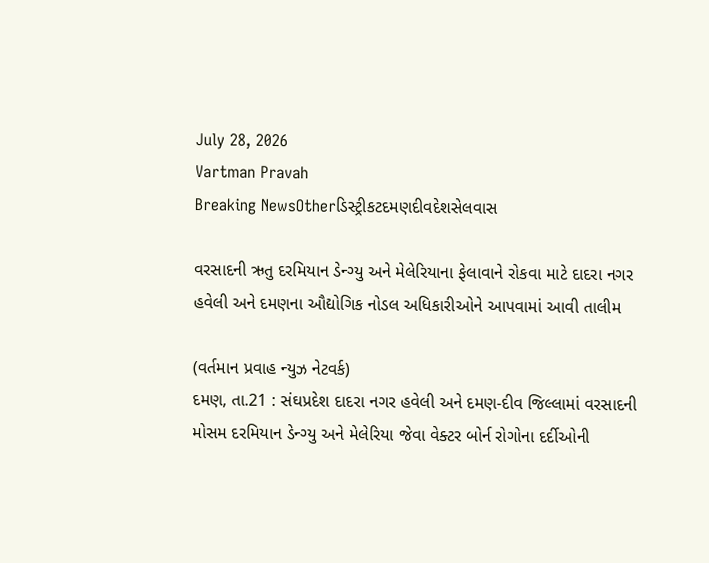July 28, 2026
Vartman Pravah
Breaking NewsOtherડિસ્ટ્રીકટદમણદીવદેશસેલવાસ

વરસાદની ઋતુ દરમિયાન ડેન્‍ગ્‍યુ અને મેલેરિયાના ફેલાવાને રોકવા માટે દાદરા નગર હવેલી અને દમણના ઔદ્યોગિક નોડલ અધિકારીઓને આપવામાં આવી તાલીમ

(વર્તમાન પ્રવાહ ન્‍યુઝ નેટવર્ક)
દમણ, તા.21 : સંઘપ્રદેશ દાદરા નગર હવેલી અને દમણ-દીવ જિલ્લામાં વરસાદની મોસમ દરમિયાન ડેન્‍ગ્‍યુ અને મેલેરિયા જેવા વેક્‍ટર બોર્ન રોગોના દર્દીઓની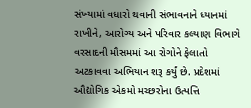સંખ્‍યામાં વધારો થવાની સંભાવનાને ધ્‍યાનમાં રાખીને, આરોગ્‍ય અને પરિવાર કલ્‍યાણ વિભાગે વરસાદની મૌસમમાં આ રોગોને ફેલાતો અટકાવવા અભિયાન શરૂ કર્યું છે. પ્રદેશમાં ઔદ્યોગિક એકમો મચ્‍છરોના ઉત્‍પત્તિ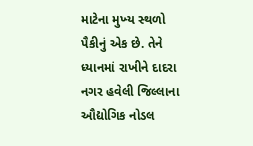માટેના મુખ્‍ય સ્‍થળો પૈકીનું એક છે. તેને ધ્‍યાનમાં રાખીને દાદરા નગર હવેલી જિલ્લાના ઔદ્યોગિક નોડલ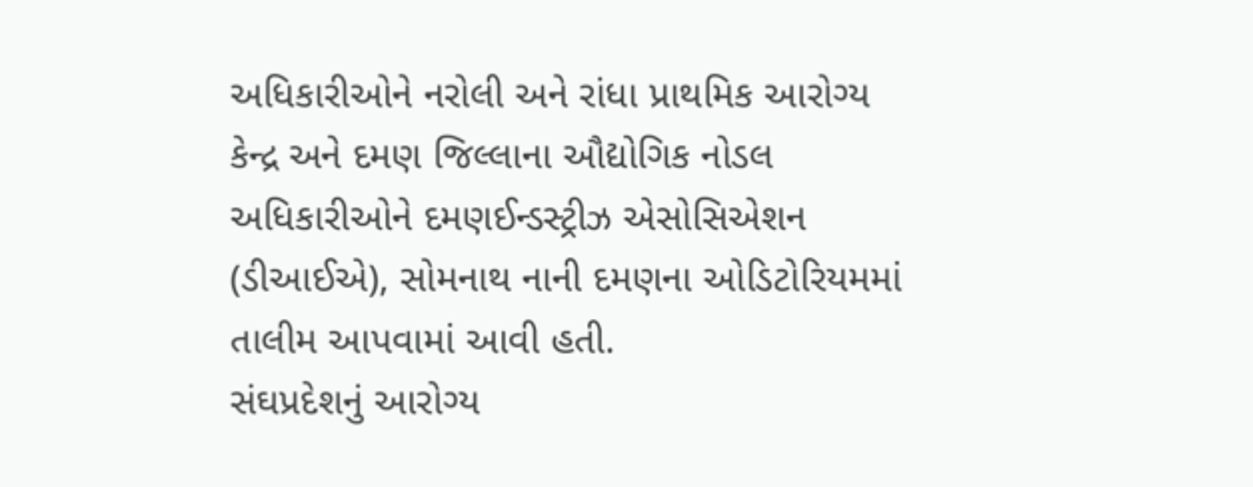અધિકારીઓને નરોલી અને રાંધા પ્રાથમિક આરોગ્‍ય કેન્‍દ્ર અને દમણ જિલ્લાના ઔદ્યોગિક નોડલ અધિકારીઓને દમણઈન્‍ડસ્‍ટ્રીઝ એસોસિએશન (ડીઆઈએ), સોમનાથ નાની દમણના ઓડિટોરિયમમાં તાલીમ આપવામાં આવી હતી.
સંઘપ્રદેશનું આરોગ્‍ય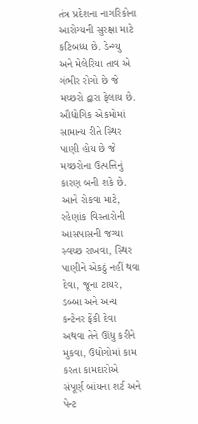તંત્ર પ્રદેશના નાગરિકોના આરોગ્‍યની સુરક્ષા માટે કટિબધ્‍ધ છે. ડેન્‍ગ્‍યુ અને મેલેરિયા તાવ એ ગંભીર રોગો છે જે મચ્‍છરો દ્વારા ફેલાય છે. ઔદ્યોગિક એકમોમાં સામાન્‍ય રીતે સ્‍થિર પાણી હોય છે જે મચ્‍છરોના ઉત્‍પત્તિનું કારણ બની શકે છે. આને રોકવા માટે, રહેણાંક વિસ્‍તારોની આસપાસની જગ્‍યા સ્‍વચ્‍છ રાખવા, સ્‍થિર પાણીને એકઠું નહીં થવા દેવા, જૂના ટાયર, ડબ્‍બા અને અન્‍ય કન્‍ટેનર ફેંકી દેવા અથવા તેને ઊંધુ કરીને મુકવા, ઉદ્યોગોમાં કામ કરતા કામદારોએ સંપૂર્ણ બાંયના શર્ટ અને પેન્‍ટ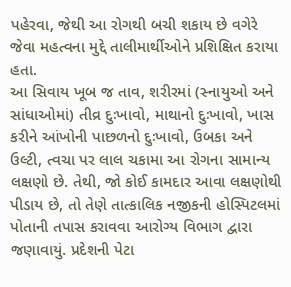પહેરવા, જેથી આ રોગથી બચી શકાય છે વગેરે જેવા મહત્‍વના મુદ્દે તાલીમાર્થીઓને પ્રશિક્ષિત કરાયા હતા.
આ સિવાય ખૂબ જ તાવ, શરીરમાં (સ્‍નાયુઓ અને સાંધાઓમાં) તીવ્ર દુઃખાવો, માથાનો દુઃખાવો, ખાસ કરીને આંખોની પાછળનો દુઃખાવો, ઉબકા અને ઉલ્‍ટી, ત્‍વચા પર લાલ ચકામા આ રોગના સામાન્‍ય લક્ષણો છે. તેથી, જો કોઈ કામદાર આવા લક્ષણોથી પીડાય છે, તો તેણે તાત્‍કાલિક નજીકની હોસ્‍પિટલમાં પોતાની તપાસ કરાવવા આરોગ્‍ય વિભાગ દ્વારા જણાવાયું. પ્રદેશની પેટા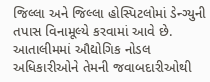જિલ્લા અને જિલ્લા હોસ્‍પિટલોમાં ડેન્‍ગ્‍યુની તપાસ વિનામૂલ્‍યે કરવામાં આવે છે.
આતાલીમમાં ઔદ્યોગિક નોડલ અધિકારીઓને તેમની જવાબદારીઓથી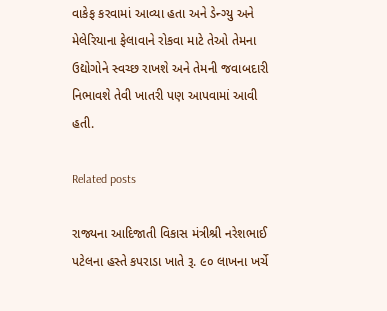વાકેફ કરવામાં આવ્‍યા હતા અને ડેન્‍ગ્‍યુ અને મેલેરિયાના ફેલાવાને રોકવા માટે તેઓ તેમના ઉદ્યોગોને સ્‍વચ્‍છ રાખશે અને તેમની જવાબદારી નિભાવશે તેવી ખાતરી પણ આપવામાં આવી હતી.

Related posts

રાજ્યના આદિજાતી વિકાસ મંત્રીશ્રી નરેશભાઈ પટેલના હસ્તે કપરાડા ખાતે રૂ. ૯૦ લાખના ખર્ચે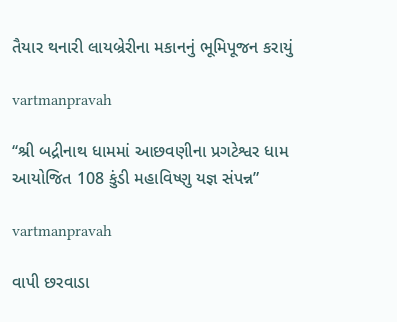તૈયાર થનારી લાયબ્રેરીના મકાનનું ભૂમિપૂજન કરાયું

vartmanpravah

‘‘શ્રી બદ્રીનાથ ધામમાં આછવણીના પ્રગટેશ્વર ધામ આયોજિત 108 કુંડી મહાવિષ્‍ણુ યજ્ઞ સંપન્ન”

vartmanpravah

વાપી છરવાડા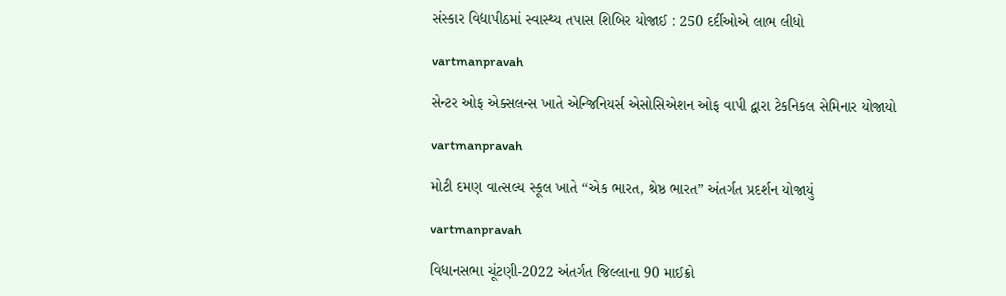સંસ્‍કાર વિદ્યાપીઠમાં સ્‍વાસ્‍થ્‍ય તપાસ શિબિર યોજાઈ : 250 દર્દીઓએ લાભ લીધો

vartmanpravah

સેન્‍ટર ઓફ એક્‍સલન્‍સ ખાતે એન્‍જિનિયર્સ એસોસિએશન ઓફ વાપી દ્વારા ટેકનિકલ સેમિનાર યોજાયો

vartmanpravah

મોટી દમણ વાત્‍સલ્‍ય સ્‍કૂલ ખાતે ‘‘એક ભારત, શ્રેષ્ઠ ભારત” અંતર્ગત પ્રદર્શન યોજાયું

vartmanpravah

વિધાનસભા ચૂંટણી-2022 અંતર્ગત જિલ્લાના 90 માઈક્રો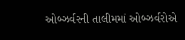ઓબ્‍ઝર્વરની તાલીમમાં ઓબ્‍ઝર્વરોએ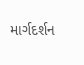માર્ગદર્શન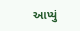આપ્‍યું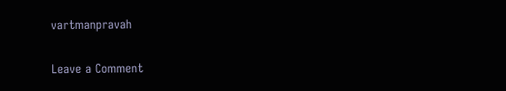vartmanpravah

Leave a Comment